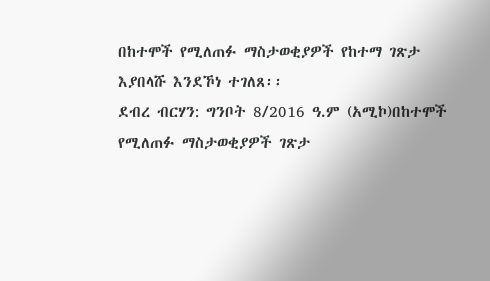በከተሞች የሚለጠፉ ማስታወቂያዎች የከተማ ገጽታ እያበላሹ እንደኾነ ተገለጸ፡፡
ደብረ ብርሃን: ግንቦት 8/2016 ዓ.ም (አሚኮ)በከተሞች የሚለጠፉ ማስታወቂያዎች ገጽታ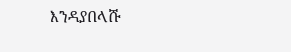እንዳያበላሹ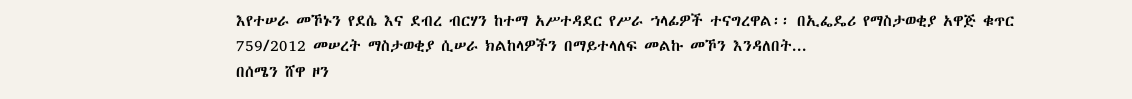እየተሠራ መኾኑን የደሴ እና ደብረ ብርሃን ከተማ አሥተዳደር የሥራ ኀላፊዎች ተናግረዋል፡፡ በኢፌዴሪ የማስታወቂያ አዋጅ ቁጥር 759/2012 መሠረት ማስታወቂያ ሲሠራ ክልከላዎችን በማይተላለፍ መልኩ መኾን እንዳለበት...
በሰሜን ሸዋ ዞን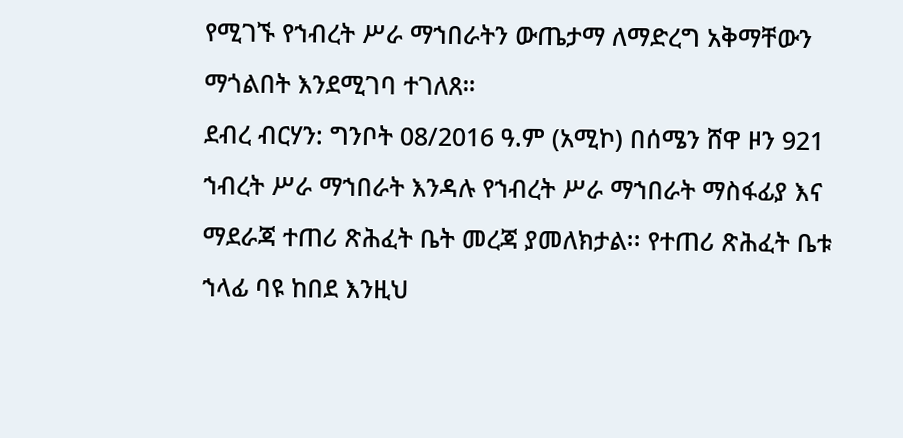የሚገኙ የኀብረት ሥራ ማኀበራትን ውጤታማ ለማድረግ አቅማቸውን ማጎልበት እንደሚገባ ተገለጸ።
ደብረ ብርሃን: ግንቦት 08/2016 ዓ.ም (አሚኮ) በሰሜን ሸዋ ዞን 921 ኀብረት ሥራ ማኀበራት እንዳሉ የኀብረት ሥራ ማኀበራት ማስፋፊያ እና ማደራጃ ተጠሪ ጽሕፈት ቤት መረጃ ያመለክታል፡፡ የተጠሪ ጽሕፈት ቤቱ ኀላፊ ባዩ ከበደ እንዚህ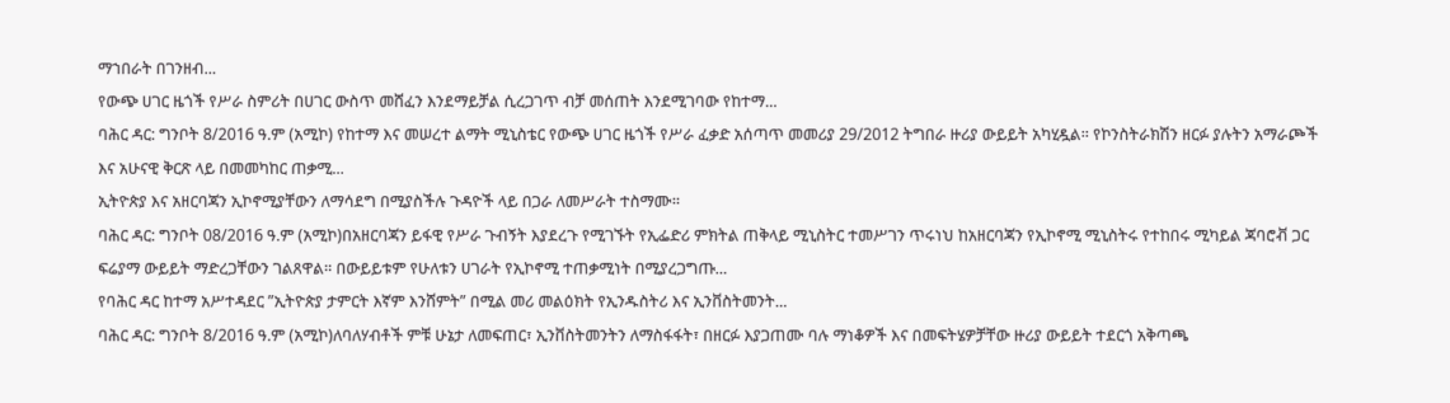ማኀበራት በገንዘብ...
የውጭ ሀገር ዜጎች የሥራ ስምሪት በሀገር ውስጥ መሸፈን እንደማይቻል ሲረጋገጥ ብቻ መሰጠት እንደሚገባው የከተማ...
ባሕር ዳር: ግንቦት 8/2016 ዓ.ም (አሚኮ) የከተማ እና መሠረተ ልማት ሚኒስቴር የውጭ ሀገር ዜጎች የሥራ ፈቃድ አሰጣጥ መመሪያ 29/2012 ትግበራ ዙሪያ ውይይት አካሂዷል። የኮንስትራክሽን ዘርፉ ያሉትን አማራጮች እና አሁናዊ ቅርጽ ላይ በመመካከር ጠቃሚ...
ኢትዮጵያ እና አዘርባጃን ኢኮኖሚያቸውን ለማሳደግ በሚያስችሉ ጉዳዮች ላይ በጋራ ለመሥራት ተስማሙ።
ባሕር ዳር: ግንቦት 08/2016 ዓ.ም (አሚኮ)በአዘርባጃን ይፋዊ የሥራ ጉብኝት እያደረጉ የሚገኙት የኢፌድሪ ምክትል ጠቅላይ ሚኒስትር ተመሥገን ጥሩነህ ከአዘርባጃን የኢኮኖሚ ሚኒስትሩ የተከበሩ ሚካይል ጃባሮቭ ጋር ፍሬያማ ውይይት ማድረጋቸውን ገልጸዋል። በውይይቱም የሁለቱን ሀገራት የኢኮኖሚ ተጠቃሚነት በሚያረጋግጡ...
የባሕር ዳር ከተማ አሥተዳደር ”ኢትዮጵያ ታምርት እኛም እንሸምት” በሚል መሪ መልዕክት የኢንዱስትሪ እና ኢንቨስትመንት...
ባሕር ዳር: ግንቦት 8/2016 ዓ.ም (አሚኮ)ለባለሃብቶች ምቹ ሁኔታ ለመፍጠር፣ ኢንቨስትመንትን ለማስፋፋት፣ በዘርፉ እያጋጠሙ ባሉ ማነቆዎች እና በመፍትሄዎቻቸው ዙሪያ ውይይት ተደርጎ አቅጣጫ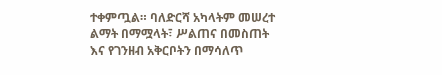ተቀምጧል። ባለድርሻ አካላትም መሠረተ ልማት በማሟላት፣ ሥልጠና በመስጠት እና የገንዘብ አቅርቦትን በማሳለጥ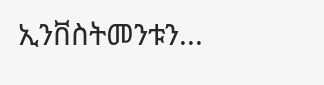ኢንቨስትመንቱን...